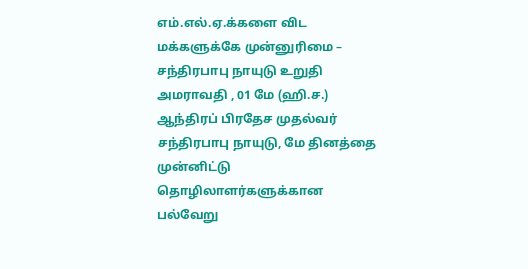எம்.எல்.ஏ.க்களை விட மக்களுக்கே முன்னுரிமை – சந்திரபாபு நாயுடு உறுதி
அமராவதி , 01 மே (ஹி.ச.) ஆந்திரப் பிரதேச முதல்வர் சந்திரபாபு நாயுடு, மே தினத்தை முன்னிட்டு தொழிலாளர்களுக்கான பல்வேறு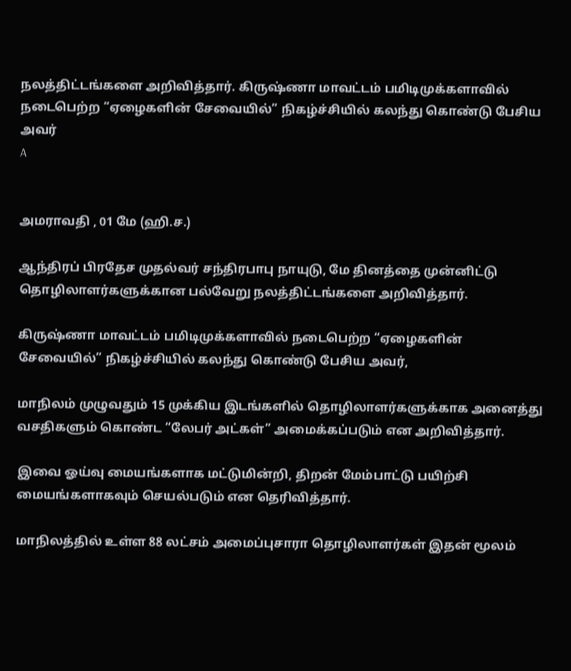நலத்திட்டங்களை அறிவித்தார். கிருஷ்ணா மாவட்டம் பமிடிமுக்களாவில் நடைபெற்ற “ஏழைகளின் சேவையில்” நிகழ்ச்சியில் கலந்து கொண்டு பேசிய அவர்
A


அமராவதி , 01 மே (ஹி.ச.)

ஆந்திரப் பிரதேச முதல்வர் சந்திரபாபு நாயுடு, மே தினத்தை முன்னிட்டு தொழிலாளர்களுக்கான பல்வேறு நலத்திட்டங்களை அறிவித்தார்.

கிருஷ்ணா மாவட்டம் பமிடிமுக்களாவில் நடைபெற்ற “ஏழைகளின் சேவையில்” நிகழ்ச்சியில் கலந்து கொண்டு பேசிய அவர்,

மாநிலம் முழுவதும் 15 முக்கிய இடங்களில் தொழிலாளர்களுக்காக அனைத்து வசதிகளும் கொண்ட “லேபர் அட்கள்” அமைக்கப்படும் என அறிவித்தார்.

இவை ஓய்வு மையங்களாக மட்டுமின்றி, திறன் மேம்பாட்டு பயிற்சி மையங்களாகவும் செயல்படும் என தெரிவித்தார்.

மாநிலத்தில் உள்ள 88 லட்சம் அமைப்புசாரா தொழிலாளர்கள் இதன் மூலம்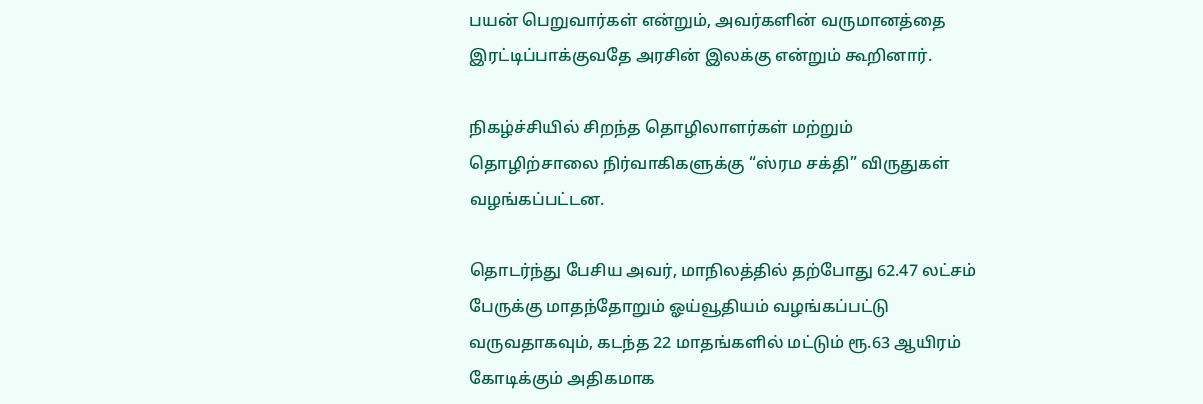பயன் பெறுவார்கள் என்றும், அவர்களின் வருமானத்தை இரட்டிப்பாக்குவதே அரசின் இலக்கு என்றும் கூறினார்.

நிகழ்ச்சியில் சிறந்த தொழிலாளர்கள் மற்றும் தொழிற்சாலை நிர்வாகிகளுக்கு “ஸ்ரம சக்தி” விருதுகள் வழங்கப்பட்டன.

தொடர்ந்து பேசிய அவர், மாநிலத்தில் தற்போது 62.47 லட்சம் பேருக்கு மாதந்தோறும் ஓய்வூதியம் வழங்கப்பட்டு வருவதாகவும், கடந்த 22 மாதங்களில் மட்டும் ரூ.63 ஆயிரம் கோடிக்கும் அதிகமாக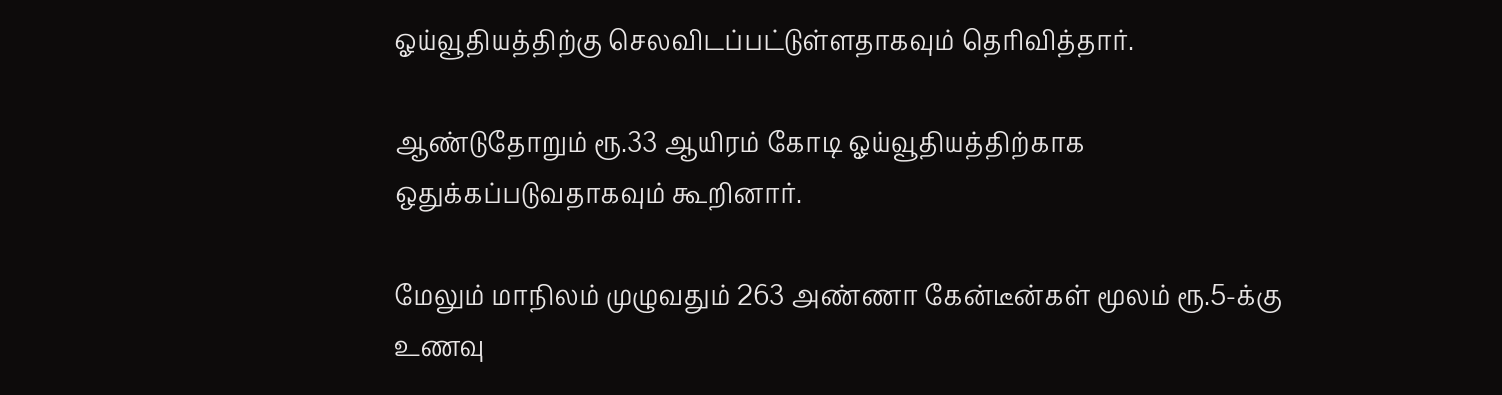ஓய்வூதியத்திற்கு செலவிடப்பட்டுள்ளதாகவும் தெரிவித்தார்.

ஆண்டுதோறும் ரூ.33 ஆயிரம் கோடி ஓய்வூதியத்திற்காக ஒதுக்கப்படுவதாகவும் கூறினார்.

மேலும் மாநிலம் முழுவதும் 263 அண்ணா கேன்டீன்கள் மூலம் ரூ.5-க்கு உணவு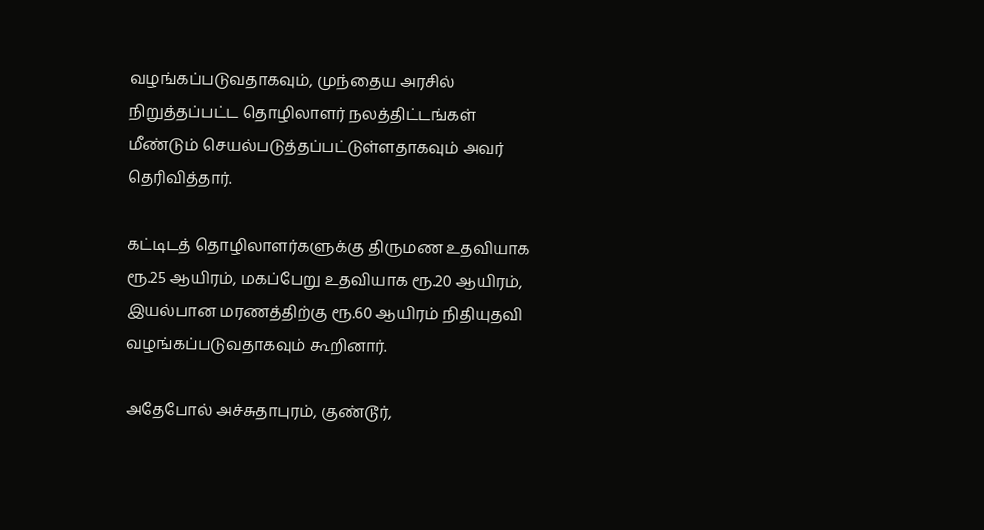வழங்கப்படுவதாகவும், முந்தைய அரசில் நிறுத்தப்பட்ட தொழிலாளர் நலத்திட்டங்கள் மீண்டும் செயல்படுத்தப்பட்டுள்ளதாகவும் அவர் தெரிவித்தார்.

கட்டிடத் தொழிலாளர்களுக்கு திருமண உதவியாக ரூ.25 ஆயிரம், மகப்பேறு உதவியாக ரூ.20 ஆயிரம், இயல்பான மரணத்திற்கு ரூ.60 ஆயிரம் நிதியுதவி வழங்கப்படுவதாகவும் கூறினார்.

அதேபோல் அச்சுதாபுரம், குண்டூர்,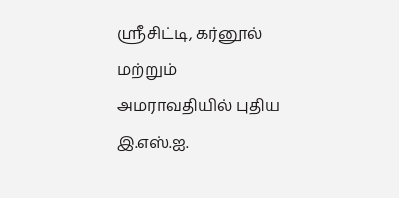ஸ்ரீசிட்டி, கர்னூல் மற்றும் அமராவதியில் புதிய இ.எஸ்.ஐ.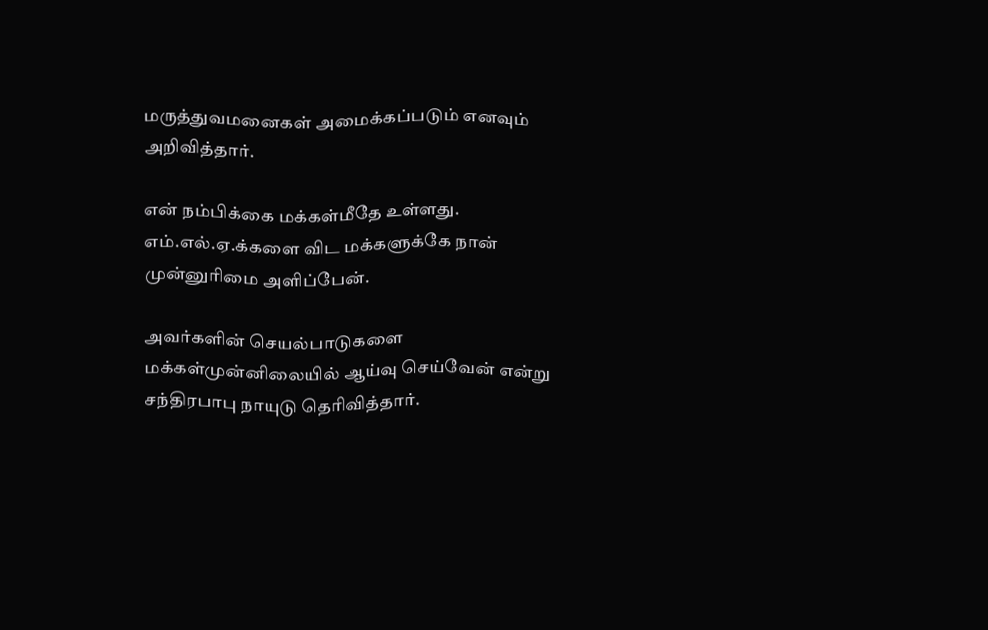மருத்துவமனைகள் அமைக்கப்படும் எனவும் அறிவித்தார்.

என் நம்பிக்கை மக்கள்மீதே உள்ளது. எம்.எல்.ஏ.க்களை விட மக்களுக்கே நான் முன்னுரிமை அளிப்பேன்.

அவர்களின் செயல்பாடுகளை மக்கள்முன்னிலையில் ஆய்வு செய்வேன் என்று சந்திரபாபு நாயுடு தெரிவித்தார்.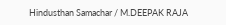Hindusthan Samachar / M.DEEPAK RAJA